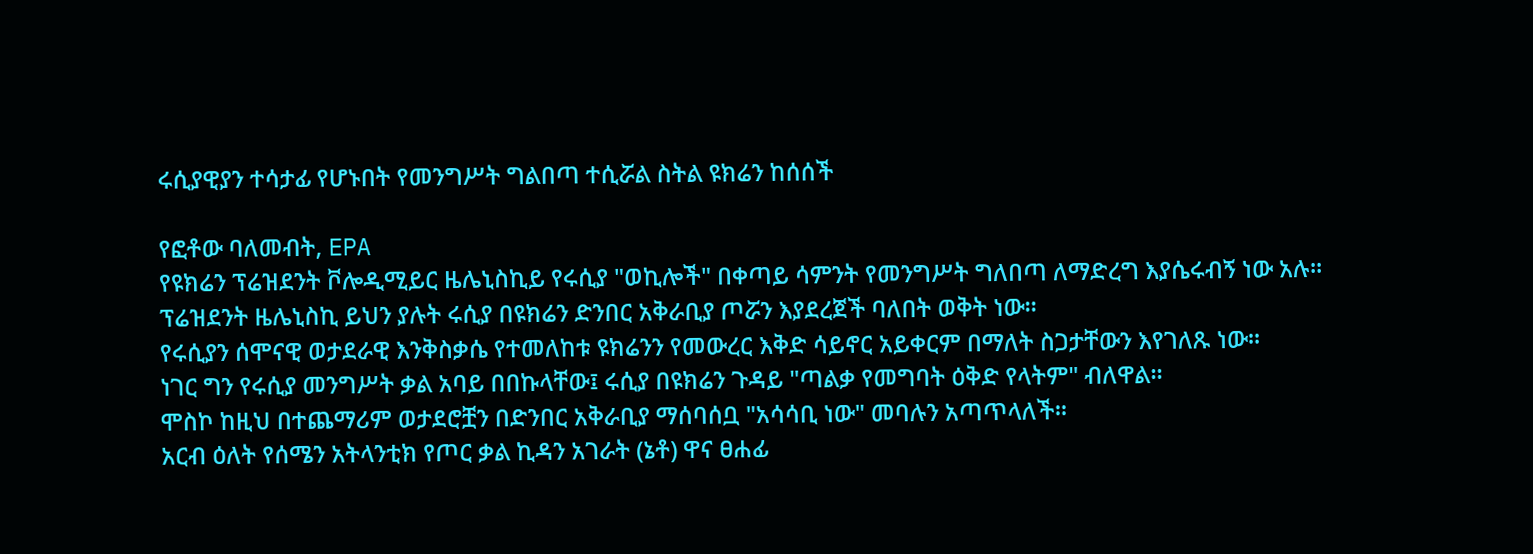ሩሲያዊያን ተሳታፊ የሆኑበት የመንግሥት ግልበጣ ተሲሯል ስትል ዩክሬን ከሰሰች

የፎቶው ባለመብት, EPA
የዩክሬን ፕሬዝደንት ቮሎዲሚይር ዜሌኒስኪይ የሩሲያ "ወኪሎች" በቀጣይ ሳምንት የመንግሥት ግለበጣ ለማድረግ እያሴሩብኝ ነው አሉ።
ፕሬዝደንት ዜሌኒስኪ ይህን ያሉት ሩሲያ በዩክሬን ድንበር አቅራቢያ ጦሯን እያደረጀች ባለበት ወቅት ነው።
የሩሲያን ሰሞናዊ ወታደራዊ እንቅስቃሴ የተመለከቱ ዩክሬንን የመውረር እቅድ ሳይኖር አይቀርም በማለት ስጋታቸውን እየገለጹ ነው።
ነገር ግን የሩሲያ መንግሥት ቃል አባይ በበኩላቸው፤ ሩሲያ በዩክሬን ጉዳይ "ጣልቃ የመግባት ዕቅድ የላትም" ብለዋል።
ሞስኮ ከዚህ በተጨማሪም ወታደሮቿን በድንበር አቅራቢያ ማሰባሰቧ "አሳሳቢ ነው" መባሉን አጣጥላለች።
አርብ ዕለት የሰሜን አትላንቲክ የጦር ቃል ኪዳን አገራት (ኔቶ) ዋና ፀሐፊ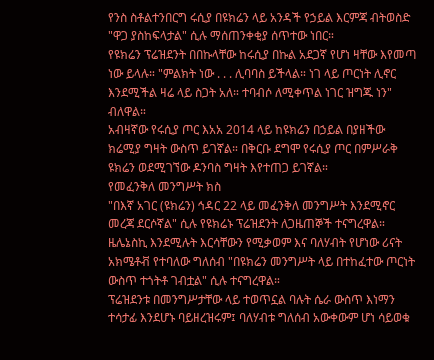የንስ ስቶልተንበርግ ሩሲያ በዩክሬን ላይ አንዳች የኃይል እርምጃ ብትወስድ "ዋጋ ያስከፍላታል" ሲሉ ማሰጠንቀቂያ ሰጥተው ነበር።
የዩክሬን ፕሬዝደንት በበኩላቸው ከሩሲያ በኩል አደጋኛ የሆነ ዛቸው እየመጣ ነው ይላሉ። "ምልክት ነው . . . ሊባባስ ይችላል። ነገ ላይ ጦርነት ሊኖር እንደሚችል ዛሬ ላይ ስጋት አለ። ተባብሶ ለሚቀጥል ነገር ዝግጁ ነን" ብለዋል።
አብዛኛው የሩሲያ ጦር እአአ 2014 ላይ ከዩክሬን በኃይል በያዘችው ክሬሚያ ግዛት ውስጥ ይገኛል። በቅርቡ ደግሞ የሩሲያ ጦር በምሥራቅ ዩክሬን ወደሚገኘው ዶንባስ ግዛት እየተጠጋ ይገኛል።
የመፈንቅለ መንግሥት ክስ
"በእኛ አገር (ዩክሬን) ኅዳር 22 ላይ መፈንቅለ መንግሥት እንደሚኖር መረጃ ደርሶኛል" ሲሉ የዩክሬኑ ፕሬዝደንት ለጋዜጠኞች ተናግረዋል።
ዜሌኔስኪ እንደሚሉት እርሳቸውን የሚቃወም እና ባለሃብት የሆነው ሪናት አክሜቶቭ የተባለው ግለሰብ "በዩክሬን መንግሥት ላይ በተከፈተው ጦርነት ውስጥ ተጎትቶ ገብቷል" ሲሉ ተናግረዋል።
ፕሬዝደንቱ በመንግሥታቸው ላይ ተወጥኗል ባሉት ሴራ ውስጥ እነማን ተሳታፊ እንደሆኑ ባይዘረዝሩም፤ ባለሃብቱ ግለሰብ አውቀውም ሆነ ሳይወቁ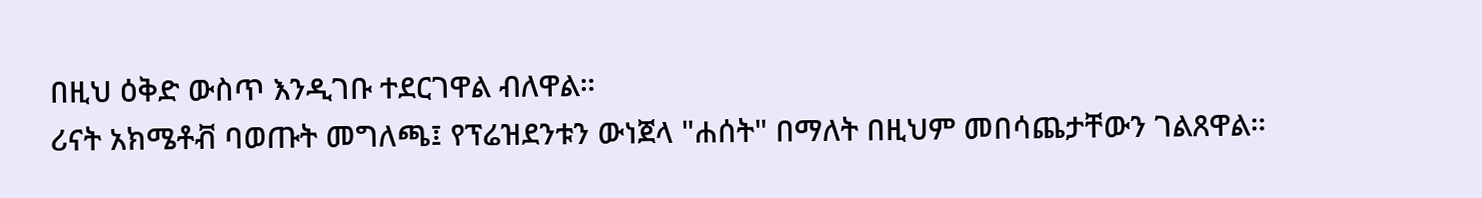በዚህ ዕቅድ ውስጥ እንዲገቡ ተደርገዋል ብለዋል።
ሪናት አክሜቶቭ ባወጡት መግለጫ፤ የፕሬዝደንቱን ውነጀላ "ሐሰት" በማለት በዚህም መበሳጨታቸውን ገልጸዋል።